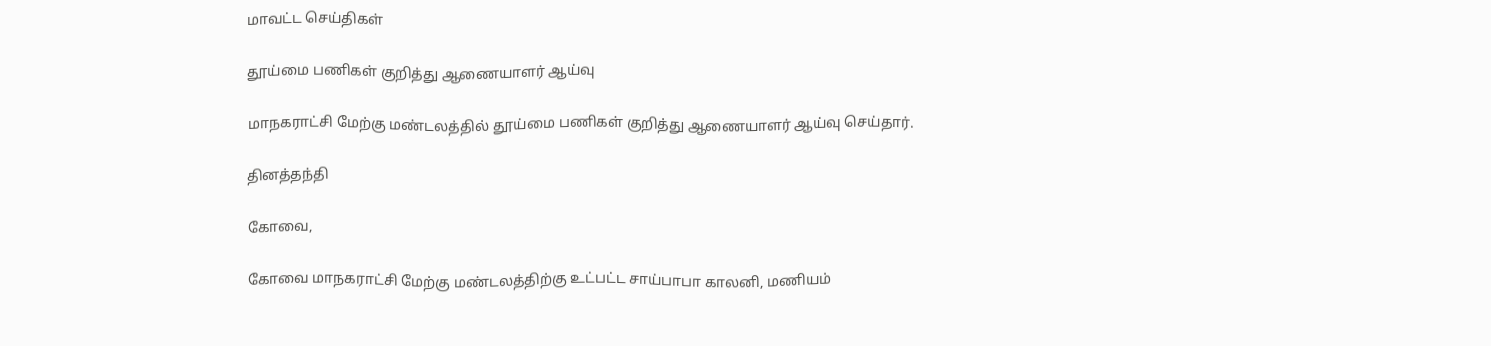மாவட்ட செய்திகள்

தூய்மை பணிகள் குறித்து ஆணையாளர் ஆய்வு

மாநகராட்சி மேற்கு மண்டலத்தில் தூய்மை பணிகள் குறித்து ஆணையாளர் ஆய்வு செய்தார்.

தினத்தந்தி

கோவை,

கோவை மாநகராட்சி மேற்கு மண்டலத்திற்கு உட்பட்ட சாய்பாபா காலனி, மணியம்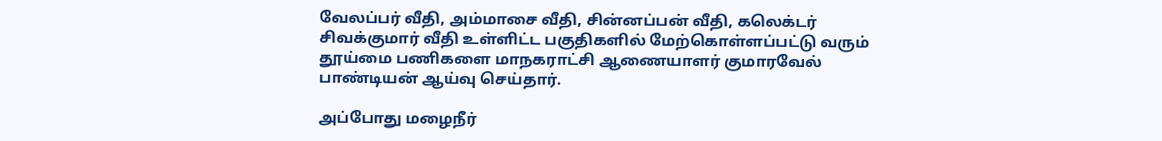வேலப்பர் வீதி, அம்மாசை வீதி, சின்னப்பன் வீதி, கலெக்டர் சிவக்குமார் வீதி உள்ளிட்ட பகுதிகளில் மேற்கொள்ளப்பட்டு வரும் தூய்மை பணிகளை மாநகராட்சி ஆணையாளர் குமாரவேல் பாண்டியன் ஆய்வு செய்தார்.

அப்போது மழைநீர்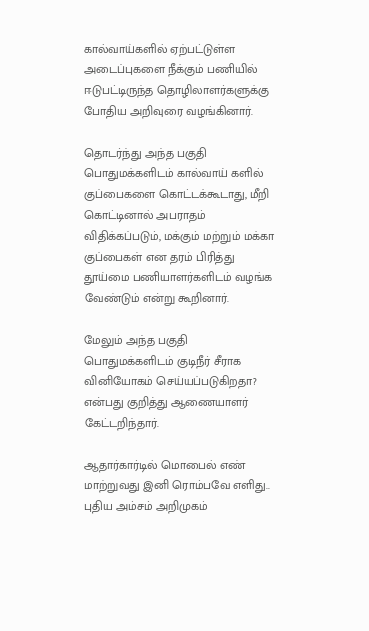கால்வாய்களில் ஏற்பட்டுள்ள அடைப்புகளை நீக்கும் பணியில் ஈடுபட்டிருந்த தொழிலாளர்களுக்கு போதிய அறிவுரை வழங்கினார்.

தொடர்ந்து அந்த பகுதி பொதுமக்களிடம் கால்வாய் களில் குப்பைகளை கொட்டக்கூடாது, மீறி கொட்டினால் அபராதம் விதிக்கப்படும், மக்கும் மற்றும் மக்கா குப்பைகள் என தரம் பிரித்து தூய்மை பணியாளர்களிடம் வழங்க வேண்டும் என்று கூறினார்.

மேலும் அந்த பகுதி பொதுமக்களிடம் குடிநீர் சீராக வினியோகம் செய்யப்படுகிறதா? என்பது குறித்து ஆணையாளர் கேட்டறிந்தார்.

ஆதார்கார்டில் மொபைல் எண் மாற்றுவது இனி ரொம்பவே எளிது.. புதிய அம்சம் அறிமுகம்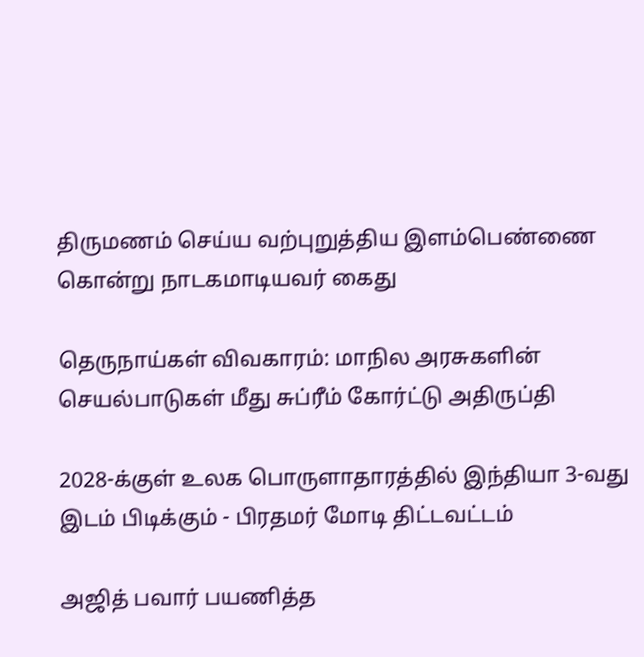திருமணம் செய்ய வற்புறுத்திய இளம்பெண்ணை கொன்று நாடகமாடியவர் கைது

தெருநாய்கள் விவகாரம்: மாநில அரசுகளின் செயல்பாடுகள் மீது சுப்ரீம் கோர்ட்டு அதிருப்தி

2028-க்குள் உலக பொருளாதாரத்தில் இந்தியா 3-வது இடம் பிடிக்கும் - பிரதமர் மோடி திட்டவட்டம்

அஜித் பவார் பயணித்த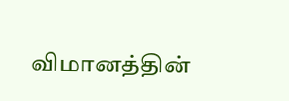விமானத்தின்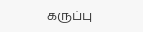கருப்பு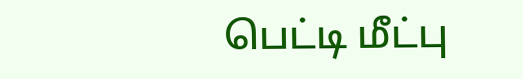பெட்டி மீட்பு